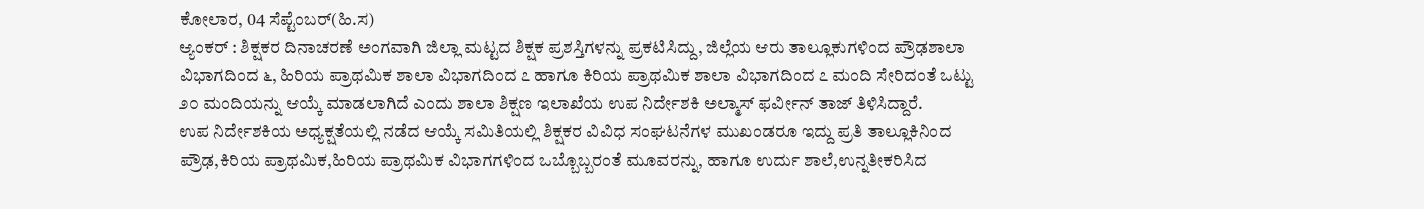ಕೋಲಾರ, 04 ಸೆಪ್ಟೆಂಬರ್(ಹಿ.ಸ)
ಆ್ಯಂಕರ್ : ಶಿಕ್ಷಕರ ದಿನಾಚರಣೆ ಅಂಗವಾಗಿ ಜಿಲ್ಲಾ ಮಟ್ಟದ ಶಿಕ್ಷಕ ಪ್ರಶಸ್ತಿಗಳನ್ನು ಪ್ರಕಟಿಸಿದ್ದು, ಜಿಲ್ಲೆಯ ಆರು ತಾಲ್ಲೂಕುಗಳಿಂದ ಪ್ರೌಢಶಾಲಾ ವಿಭಾಗದಿಂದ ೬, ಹಿರಿಯ ಪ್ರಾಥಮಿಕ ಶಾಲಾ ವಿಭಾಗದಿಂದ ೭ ಹಾಗೂ ಕಿರಿಯ ಪ್ರಾಥಮಿಕ ಶಾಲಾ ವಿಭಾಗದಿಂದ ೭ ಮಂದಿ ಸೇರಿದಂತೆ ಒಟ್ಟು ೨೦ ಮಂದಿಯನ್ನು ಆಯ್ಕೆ ಮಾಡಲಾಗಿದೆ ಎಂದು ಶಾಲಾ ಶಿಕ್ಷಣ ಇಲಾಖೆಯ ಉಪ ನಿರ್ದೇಶಕಿ ಅಲ್ಮಾಸ್ ಫರ್ವೀನ್ ತಾಜ್ ತಿಳಿಸಿದ್ದಾರೆ.
ಉಪ ನಿರ್ದೇಶಕಿಯ ಅಧ್ಯಕ್ಷತೆಯಲ್ಲಿ ನಡೆದ ಆಯ್ಕೆ ಸಮಿತಿಯಲ್ಲಿ ಶಿಕ್ಷಕರ ವಿವಿಧ ಸಂಘಟನೆಗಳ ಮುಖಂಡರೂ ಇದ್ದು ಪ್ರತಿ ತಾಲ್ಲೂಕಿನಿಂದ ಪ್ರೌಢ,ಕಿರಿಯ ಪ್ರಾಥಮಿಕ,ಹಿರಿಯ ಪ್ರಾಥಮಿಕ ವಿಭಾಗಗಳಿಂದ ಒಬ್ಬೊಬ್ಬರಂತೆ ಮೂವರನ್ನು, ಹಾಗೂ ಉರ್ದು ಶಾಲೆ,ಉನ್ನತೀಕರಿಸಿದ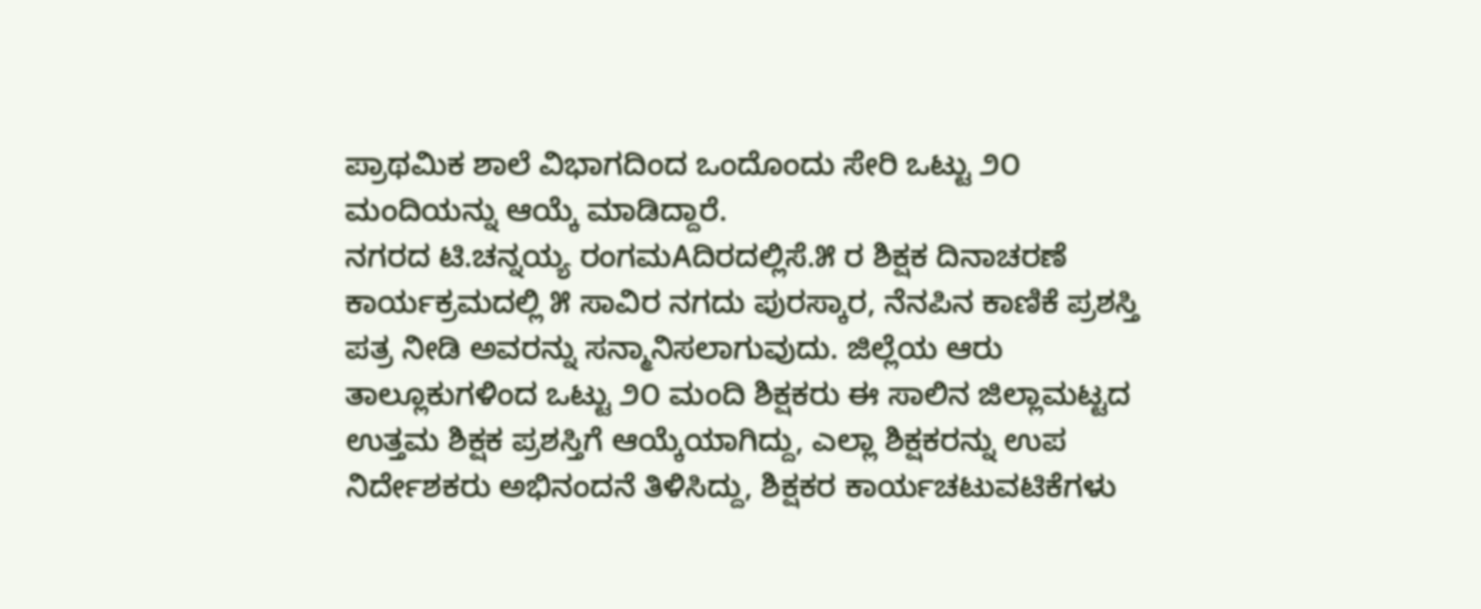ಪ್ರಾಥಮಿಕ ಶಾಲೆ ವಿಭಾಗದಿಂದ ಒಂದೊಂದು ಸೇರಿ ಒಟ್ಟು ೨೦ ಮಂದಿಯನ್ನು ಆಯ್ಕೆ ಮಾಡಿದ್ದಾರೆ.
ನಗರದ ಟಿ.ಚನ್ನಯ್ಯ ರಂಗಮAದಿರದಲ್ಲಿಸೆ.೫ ರ ಶಿಕ್ಷಕ ದಿನಾಚರಣೆ ಕಾರ್ಯಕ್ರಮದಲ್ಲಿ ೫ ಸಾವಿರ ನಗದು ಪುರಸ್ಕಾರ, ನೆನಪಿನ ಕಾಣಿಕೆ ಪ್ರಶಸ್ತಿ ಪತ್ರ ನೀಡಿ ಅವರನ್ನು ಸನ್ಮಾನಿಸಲಾಗುವುದು. ಜಿಲ್ಲೆಯ ಆರು ತಾಲ್ಲೂಕುಗಳಿಂದ ಒಟ್ಟು ೨೦ ಮಂದಿ ಶಿಕ್ಷಕರು ಈ ಸಾಲಿನ ಜಿಲ್ಲಾಮಟ್ಟದ ಉತ್ತಮ ಶಿಕ್ಷಕ ಪ್ರಶಸ್ತಿಗೆ ಆಯ್ಕೆಯಾಗಿದ್ದು, ಎಲ್ಲಾ ಶಿಕ್ಷಕರನ್ನು ಉಪ ನಿರ್ದೇಶಕರು ಅಭಿನಂದನೆ ತಿಳಿಸಿದ್ದು, ಶಿಕ್ಷಕರ ಕಾರ್ಯಚಟುವಟಿಕೆಗಳು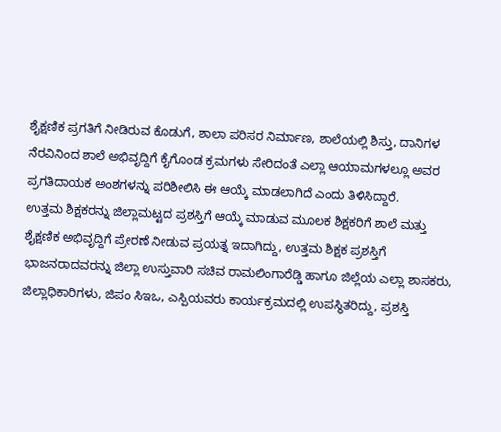ಶೈಕ್ಷಣಿಕ ಪ್ರಗತಿಗೆ ನೀಡಿರುವ ಕೊಡುಗೆ, ಶಾಲಾ ಪರಿಸರ ನಿರ್ಮಾಣ, ಶಾಲೆಯಲ್ಲಿ ಶಿಸ್ತು, ದಾನಿಗಳ ನೆರವಿನಿಂದ ಶಾಲೆ ಅಭಿವೃದ್ದಿಗೆ ಕೈಗೊಂಡ ಕ್ರಮಗಳು ಸೇರಿದಂತೆ ಎಲ್ಲಾ ಆಯಾಮಗಳಲ್ಲೂ ಅವರ ಪ್ರಗತಿದಾಯಕ ಅಂಶಗಳನ್ನು ಪರಿಶೀಲಿಸಿ ಈ ಆಯ್ಕೆ ಮಾಡಲಾಗಿದೆ ಎಂದು ತಿಳಿಸಿದ್ದಾರೆ.
ಉತ್ತಮ ಶಿಕ್ಷಕರನ್ನು ಜಿಲ್ಲಾಮಟ್ಟದ ಪ್ರಶಸ್ತಿಗೆ ಆಯ್ಕೆ ಮಾಡುವ ಮೂಲಕ ಶಿಕ್ಷಕರಿಗೆ ಶಾಲೆ ಮತ್ತು ಶೈಕ್ಷಣಿಕ ಅಭಿವೃದ್ದಿಗೆ ಪ್ರೇರಣೆ ನೀಡುವ ಪ್ರಯತ್ನ ಇದಾಗಿದ್ದು, ಉತ್ತಮ ಶಿಕ್ಷಕ ಪ್ರಶಸ್ತಿಗೆ ಭಾಜನರಾದವರನ್ನು ಜಿಲ್ಲಾ ಉಸ್ತುವಾರಿ ಸಚಿವ ರಾಮಲಿಂಗಾರೆಡ್ಡಿ ಹಾಗೂ ಜಿಲ್ಲೆಯ ಎಲ್ಲಾ ಶಾಸಕರು, ಜಿಲ್ಲಾಧಿಕಾರಿಗಳು, ಜಿಪಂ ಸಿಇಒ, ಎಸ್ಪಿಯವರು ಕಾರ್ಯಕ್ರಮದಲ್ಲಿ ಉಪಸ್ಥಿತರಿದ್ದು, ಪ್ರಶಸ್ತಿ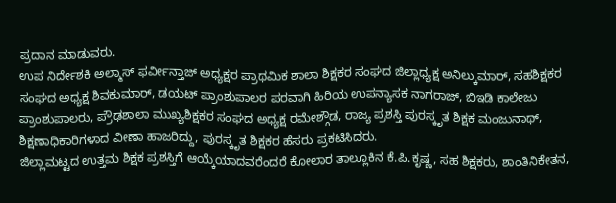ಪ್ರದಾನ ಮಾಡುವರು.
ಉಪ ನಿರ್ದೇಶಕಿ ಅಲ್ಮಾಸ್ ಫರ್ವೀನ್ತಾಜ್ ಅಧ್ಯಕ್ಷರ ಪ್ರಾಥಮಿಕ ಶಾಲಾ ಶಿಕ್ಷಕರ ಸಂಘದ ಜಿಲ್ಲಾಧ್ಯಕ್ಷ ಅನಿಲ್ಕುಮಾರ್, ಸಹಶಿಕ್ಷಕರ ಸಂಘದ ಅಧ್ಯಕ್ಷ ಶಿವಕುಮಾರ್, ಡಯಟ್ ಪ್ರಾಂಶುಪಾಲರ ಪರವಾಗಿ ಹಿರಿಯ ಉಪನ್ಯಾಸಕ ನಾಗರಾಜ್, ಬಿಇಡಿ ಕಾಲೇಜು ಪ್ರಾಂಶುಪಾಲರು, ಪ್ರೌಢಶಾಲಾ ಮುಖ್ಯಶಿಕ್ಷಕರ ಸಂಘದ ಅಧ್ಯಕ್ಷ ರಮೇಶ್ಗೌಡ, ರಾಜ್ಯ ಪ್ರಶಸ್ತಿ ಪುರಸ್ಕೃತ ಶಿಕ್ಷಕ ಮಂಜುನಾಥ್, ಶಿಕ್ಷಣಾಧಿಕಾರಿಗಳಾದ ವೀಣಾ ಹಾಜರಿದ್ದು, ಪುರಸ್ಕೃತ ಶಿಕ್ಷಕರ ಹೆಸರು ಪ್ರಕಟಿಸಿದರು.
ಜಿಲ್ಲಾಮಟ್ಟದ ಉತ್ತಮ ಶಿಕ್ಷಕ ಪ್ರಶಸ್ತಿಗೆ ಆಯ್ಕೆಯಾದವರೆಂದರೆ ಕೋಲಾರ ತಾಲ್ಲೂಕಿನ ಕೆ.ಪಿ.ಕೃಷ್ಣ, ಸಹ ಶಿಕ್ಷಕರು, ಶಾಂತಿನಿಕೇತನ,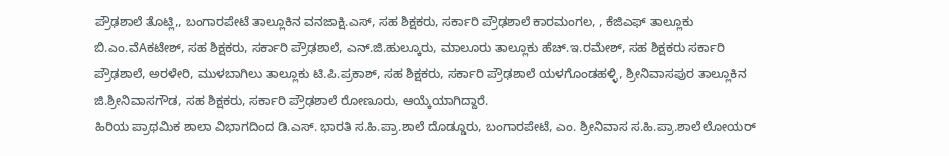ಪ್ರೌಢಶಾಲೆ ತೊಟ್ಲಿ,, ಬಂಗಾರಪೇಟೆ ತಾಲ್ಲೂಕಿನ ವನಜಾಕ್ಷಿ.ಎಸ್, ಸಹ ಶಿಕ್ಷಕರು, ಸರ್ಕಾರಿ ಪ್ರೌಢಶಾಲೆ ಕಾರಮಂಗಲ, , ಕೆಜಿಎಫ್ ತಾಲ್ಲೂಕು ಬಿ.ಎಂ.ವೆAಕಟೇಶ್, ಸಹ ಶಿಕ್ಷಕರು, ಸರ್ಕಾರಿ ಪ್ರೌಢಶಾಲೆ, ಎನ್.ಜಿ.ಹುಲ್ಕೂರು, ಮಾಲೂರು ತಾಲ್ಲೂಕು ಹೆಚ್.ಇ.ರಮೇಶ್, ಸಹ ಶಿಕ್ಷಕರು ಸರ್ಕಾರಿ ಪ್ರೌಢಶಾಲೆ, ಅರಳೇರಿ, ಮುಳಬಾಗಿಲು ತಾಲ್ಲೂಕು ಟಿ.ಪಿ.ಪ್ರಕಾಶ್, ಸಹ ಶಿಕ್ಷಕರು, ಸರ್ಕಾರಿ ಪ್ರೌಢಶಾಲೆ ಯಳಗೊಂಡಹಳ್ಳಿ, ಶ್ರೀನಿವಾಸಪುರ ತಾಲ್ಲೂಕಿನ ಜಿ.ಶ್ರೀನಿವಾಸಗೌಡ, ಸಹ ಶಿಕ್ಷಕರು, ಸರ್ಕಾರಿ ಪ್ರೌಢಶಾಲೆ ರೋಣೂರು, ಆಯ್ಕೆಯಾಗಿದ್ದಾರೆ.
ಹಿರಿಯ ಪ್ರಾಥಮಿಕ ಶಾಲಾ ವಿಭಾಗದಿಂದ ಡಿ.ಎಸ್. ಭಾರತಿ ಸ.ಹಿ.ಪ್ರಾ.ಶಾಲೆ ದೊಡ್ಡೂರು, ಬಂಗಾರಪೇಟೆ, ಎಂ. ಶ್ರೀನಿವಾಸ ಸ.ಹಿ.ಪ್ರಾ.ಶಾಲೆ ಲೋಯರ್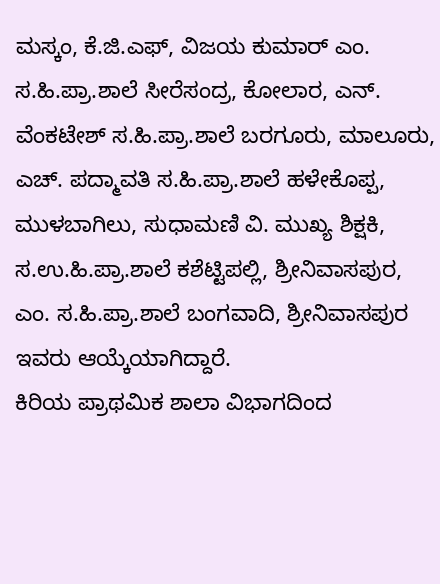ಮಸ್ಕಂ, ಕೆ.ಜಿ.ಎಫ್, ವಿಜಯ ಕುಮಾರ್ ಎಂ. ಸ.ಹಿ.ಪ್ರಾ.ಶಾಲೆ ಸೀರೆಸಂದ್ರ, ಕೋಲಾರ, ಎನ್. ವೆಂಕಟೇಶ್ ಸ.ಹಿ.ಪ್ರಾ.ಶಾಲೆ ಬರಗೂರು, ಮಾಲೂರು, ಎಚ್. ಪದ್ಮಾವತಿ ಸ.ಹಿ.ಪ್ರಾ.ಶಾಲೆ ಹಳೇಕೊಪ್ಪ, ಮುಳಬಾಗಿಲು, ಸುಧಾಮಣಿ ವಿ. ಮುಖ್ಯ ಶಿಕ್ಷಕಿ, ಸ.ಉ.ಹಿ.ಪ್ರಾ.ಶಾಲೆ ಕಶೆಟ್ಟಿಪಲ್ಲಿ, ಶ್ರೀನಿವಾಸಪುರ, ಎಂ. ಸ.ಹಿ.ಪ್ರಾ.ಶಾಲೆ ಬಂಗವಾದಿ, ಶ್ರೀನಿವಾಸಪುರ ಇವರು ಆಯ್ಕೆಯಾಗಿದ್ದಾರೆ.
ಕಿರಿಯ ಪ್ರಾಥಮಿಕ ಶಾಲಾ ವಿಭಾಗದಿಂದ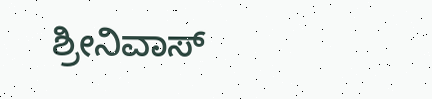ಶ್ರೀನಿವಾಸ್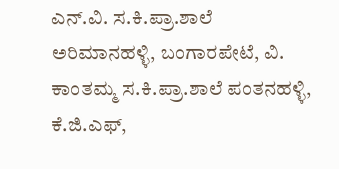ಎನ್.ವಿ. ಸ.ಕಿ.ಪ್ರಾ.ಶಾಲೆ ಅರಿಮಾನಹಳ್ಳಿ, ಬಂಗಾರಪೇಟೆ, ವಿ. ಕಾಂತಮ್ಮ ಸ.ಕಿ.ಪ್ರಾ.ಶಾಲೆ ಪಂತನಹಳ್ಳಿ, ಕೆ.ಜಿ.ಎಫ್,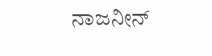ನಾಜನೀನ್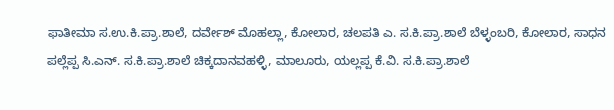ಫಾತೀಮಾ ಸ.ಉ.ಕಿ.ಪ್ರಾ.ಶಾಲೆ, ದರ್ವೇಶ್ ಮೊಹಲ್ಲಾ, ಕೋಲಾರ, ಚಲಪತಿ ಎ. ಸ.ಕಿ.ಪ್ರಾ.ಶಾಲೆ ಬೆಳ್ಳಂಬರಿ, ಕೋಲಾರ, ಸಾಧನ ಪಲ್ಲೆಪ್ಪ ಸಿ.ಎನ್. ಸ.ಕಿ.ಪ್ರಾ.ಶಾಲೆ ಚಿಕ್ಕದಾನವಹಳ್ಳಿ, ಮಾಲೂರು, ಯಲ್ಲಪ್ಪ ಕೆ.ವಿ. ಸ.ಕಿ.ಪ್ರಾ.ಶಾಲೆ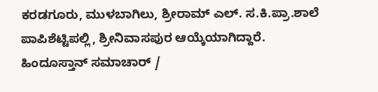ಕರಡಗೂರು, ಮುಳಬಾಗಿಲು, ಶ್ರೀರಾಮ್ ಎಲ್. ಸ.ಕಿ.ಪ್ರಾ.ಶಾಲೆ ಪಾಪಿಶೆಟ್ಟಿಪಲ್ಲಿ, ಶ್ರೀನಿವಾಸಪುರ ಆಯ್ಕೆಯಾಗಿದ್ದಾರೆ.
ಹಿಂದೂಸ್ತಾನ್ ಸಮಾಚಾರ್ /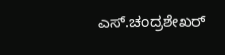ಎಸ್.ಚಂದ್ರಶೇಖರ್